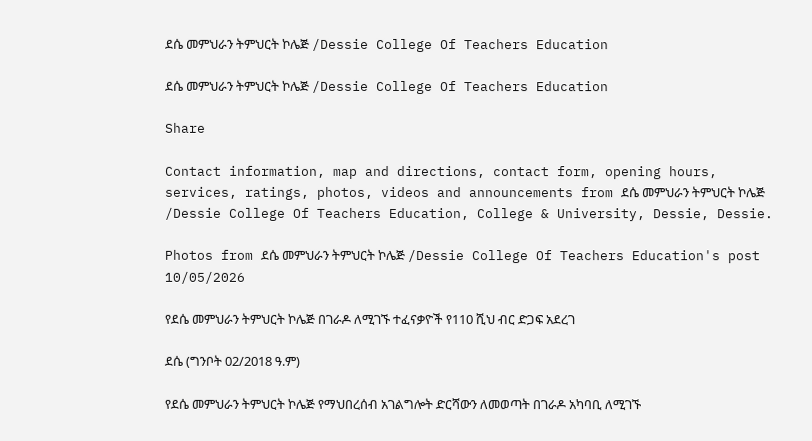ደሴ መምህራን ትምህርት ኮሌጅ /Dessie College Of Teachers Education

ደሴ መምህራን ትምህርት ኮሌጅ /Dessie College Of Teachers Education

Share

Contact information, map and directions, contact form, opening hours, services, ratings, photos, videos and announcements from ደሴ መምህራን ትምህርት ኮሌጅ /Dessie College Of Teachers Education, College & University, Dessie, Dessie.

Photos from ደሴ መምህራን ትምህርት ኮሌጅ /Dessie College Of Teachers Education's post 10/05/2026

የደሴ መምህራን ትምህርት ኮሌጅ በገራዶ ለሚገኙ ተፈናቃዮች የ110 ሺህ ብር ድጋፍ አደረገ

ደሴ (ግንቦት 02/2018 ዓ.ም)

የደሴ መምህራን ትምህርት ኮሌጅ የማህበረሰብ አገልግሎት ድርሻውን ለመወጣት በገራዶ አካባቢ ለሚገኙ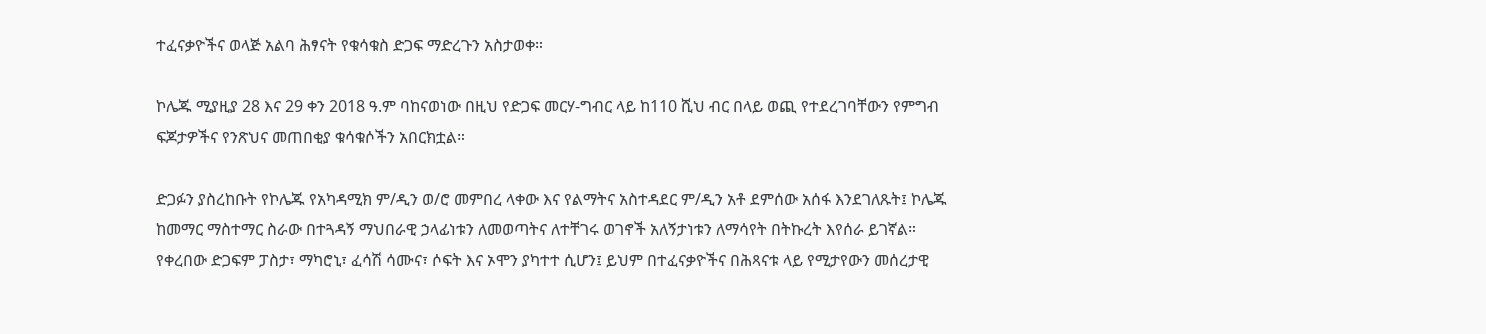ተፈናቃዮችና ወላጅ አልባ ሕፃናት የቁሳቁስ ድጋፍ ማድረጉን አስታወቀ።

ኮሌጁ ሚያዚያ 28 እና 29 ቀን 2018 ዓ.ም ባከናወነው በዚህ የድጋፍ መርሃ-ግብር ላይ ከ110 ሺህ ብር በላይ ወጪ የተደረገባቸውን የምግብ ፍጆታዎችና የንጽህና መጠበቂያ ቁሳቁሶችን አበርክቷል።

ድጋፉን ያስረከቡት የኮሌጁ የአካዳሚክ ም/ዲን ወ/ሮ መምበረ ላቀው እና የልማትና አስተዳደር ም/ዲን አቶ ደምሰው አሰፋ እንደገለጹት፤ ኮሌጁ ከመማር ማስተማር ስራው በተጓዳኝ ማህበራዊ ኃላፊነቱን ለመወጣትና ለተቸገሩ ወገኖች አለኝታነቱን ለማሳየት በትኩረት እየሰራ ይገኛል።
የቀረበው ድጋፍም ፓስታ፣ ማካሮኒ፣ ፈሳሽ ሳሙና፣ ሶፍት እና ኦሞን ያካተተ ሲሆን፤ ይህም በተፈናቃዮችና በሕጻናቱ ላይ የሚታየውን መሰረታዊ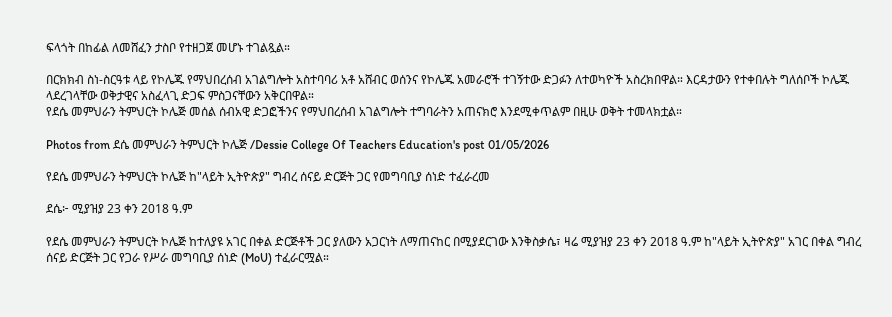ፍላጎት በከፊል ለመሸፈን ታስቦ የተዘጋጀ መሆኑ ተገልጿል።

በርክክብ ስነ-ስርዓቱ ላይ የኮሌጁ የማህበረሰብ አገልግሎት አስተባባሪ አቶ አሸብር ወሰንና የኮሌጁ አመራሮች ተገኝተው ድጋፉን ለተወካዮች አስረክበዋል። እርዳታውን የተቀበሉት ግለሰቦች ኮሌጁ ላደረገላቸው ወቅታዊና አስፈላጊ ድጋፍ ምስጋናቸውን አቅርበዋል።
የደሴ መምህራን ትምህርት ኮሌጅ መሰል ሰብአዊ ድጋፎችንና የማህበረሰብ አገልግሎት ተግባራትን አጠናክሮ እንደሚቀጥልም በዚሁ ወቅት ተመላክቷል።

Photos from ደሴ መምህራን ትምህርት ኮሌጅ /Dessie College Of Teachers Education's post 01/05/2026

የደሴ መምህራን ትምህርት ኮሌጅ ከ"ላይት ኢትዮጵያ" ግብረ ሰናይ ድርጅት ጋር የመግባቢያ ሰነድ ተፈራረመ

ደሴ፦ ሚያዝያ 23 ቀን 2018 ዓ.ም

የደሴ መምህራን ትምህርት ኮሌጅ ከተለያዩ አገር በቀል ድርጅቶች ጋር ያለውን አጋርነት ለማጠናከር በሚያደርገው እንቅስቃሴ፣ ዛሬ ሚያዝያ 23 ቀን 2018 ዓ.ም ከ"ላይት ኢትዮጵያ" አገር በቀል ግብረ ሰናይ ድርጅት ጋር የጋራ የሥራ መግባቢያ ሰነድ (MoU) ተፈራርሟል።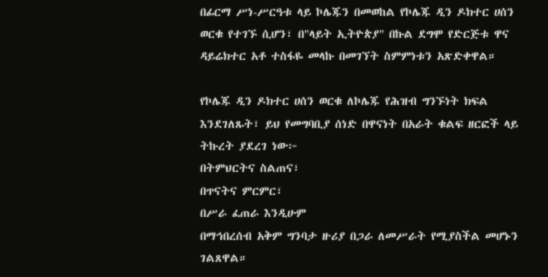በፊርማ ሥነ-ሥርዓቱ ላይ ኮሌጁን በመወከል የኮሌጁ ዲን ዶክተር ሀሰን ወርቁ የተገኙ ሲሆን፣ በ"ላይት ኢትዮጵያ" በኩል ደግሞ የድርጅቱ ዋና ዳይሬክተር አቶ ተስፋዬ መላኩ በመገኘት ስምምነቱን አጽድቀዋል።

የኮሌጁ ዲን ዶክተር ሀሰን ወርቁ ለኮሌጁ የሕዝብ ግንኙነት ክፍል እንደገለጹት፣ ይህ የመግባቢያ ሰነድ በዋናነት በአራት ቁልፍ ዘርፎች ላይ ትኩረት ያደረገ ነው፦
በትምህርትና ስልጠና፣
በጥናትና ምርምር፣
በሥራ ፈጠራ እንዲሁም
በማኅበረሰብ አቅም ግንባታ ዙሪያ በጋራ ለመሥራት የሚያስችል መሆኑን ገልጸዋል።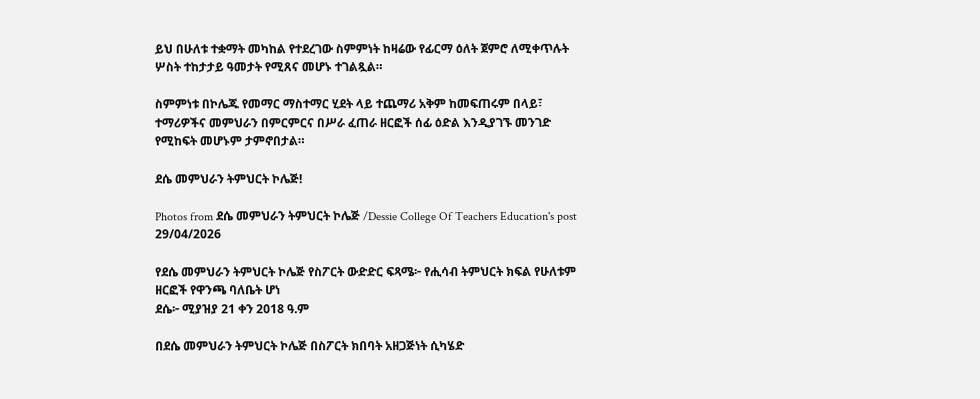ይህ በሁለቱ ተቋማት መካከል የተደረገው ስምምነት ከዛሬው የፊርማ ዕለት ጀምሮ ለሚቀጥሉት ሦስት ተከታታይ ዓመታት የሚጸና መሆኑ ተገልጿል።

ስምምነቱ በኮሌጁ የመማር ማስተማር ሂደት ላይ ተጨማሪ አቅም ከመፍጠሩም በላይ፣ ተማሪዎችና መምህራን በምርምርና በሥራ ፈጠራ ዘርፎች ሰፊ ዕድል እንዲያገኙ መንገድ የሚከፍት መሆኑም ታምኖበታል።

ደሴ መምህራን ትምህርት ኮሌጅ!

Photos from ደሴ መምህራን ትምህርት ኮሌጅ /Dessie College Of Teachers Education's post 29/04/2026

የደሴ መምህራን ትምህርት ኮሌጅ የስፖርት ውድድር ፍጻሜ፦ የሒሳብ ትምህርት ክፍል የሁለቱም ዘርፎች የዋንጫ ባለቤት ሆነ
ደሴ፦ ሚያዝያ 21 ቀን 2018 ዓ.ም

በደሴ መምህራን ትምህርት ኮሌጅ በስፖርት ክበባት አዘጋጅነት ሲካሄድ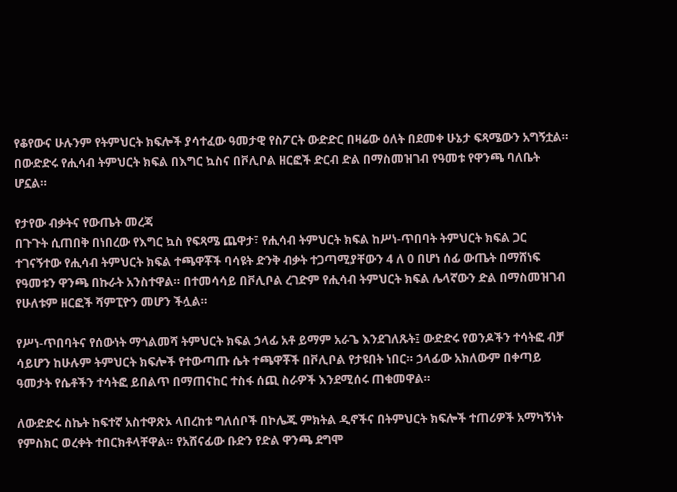የቆየውና ሁሉንም የትምህርት ክፍሎች ያሳተፈው ዓመታዊ የስፖርት ውድድር በዛሬው ዕለት በደመቀ ሁኔታ ፍጻሜውን አግኝቷል። በውድድሩ የሒሳብ ትምህርት ክፍል በእግር ኳስና በቮሊቦል ዘርፎች ድርብ ድል በማስመዝገብ የዓመቱ የዋንጫ ባለቤት ሆኗል።

የታየው ብቃትና የውጤት መረጃ
በጉጉት ሲጠበቅ በነበረው የእግር ኳስ የፍጻሜ ጨዋታ፣ የሒሳብ ትምህርት ክፍል ከሥነ-ጥበባት ትምህርት ክፍል ጋር ተገናኝተው የሒሳብ ትምህርት ክፍል ተጫዋቾች ባሳዩት ድንቅ ብቃት ተጋጣሚያቸውን 4 ለ 0 በሆነ ሰፊ ውጤት በማሸነፍ የዓመቱን ዋንጫ በኩራት አንስተዋል። በተመሳሳይ በቮሊቦል ረገድም የሒሳብ ትምህርት ክፍል ሌላኛውን ድል በማስመዝገብ የሁለቱም ዘርፎች ሻምፒዮን መሆን ችሏል።

የሥነ-ጥበባትና የሰውነት ማጎልመሻ ትምህርት ክፍል ኃላፊ አቶ ይማም አራጌ እንደገለጹት፤ ውድድሩ የወንዶችን ተሳትፎ ብቻ ሳይሆን ከሁሉም ትምህርት ክፍሎች የተውጣጡ ሴት ተጫዋቾች በቮሊቦል የታዩበት ነበር። ኃላፊው አክለውም በቀጣይ ዓመታት የሴቶችን ተሳትፎ ይበልጥ በማጠናከር ተስፋ ሰጪ ስራዎች እንደሚሰሩ ጠቁመዋል።

ለውድድሩ ስኬት ከፍተኛ አስተዋጽኦ ላበረከቱ ግለሰቦች በኮሌጁ ምክትል ዲኖችና በትምህርት ክፍሎች ተጠሪዎች አማካኝነት የምስክር ወረቀት ተበርክቶላቸዋል። የአሸናፊው ቡድን የድል ዋንጫ ደግሞ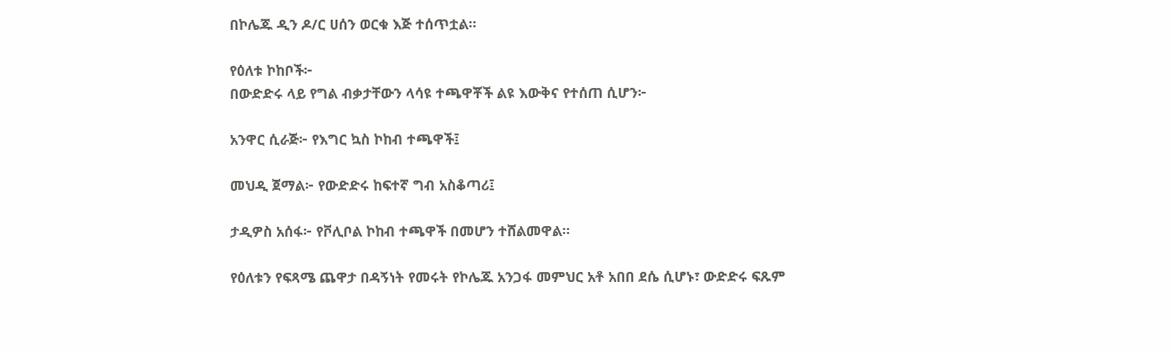በኮሌጁ ዲን ዶ/ር ሀሰን ወርቁ እጅ ተሰጥቷል።

የዕለቱ ኮከቦች፦
በውድድሩ ላይ የግል ብቃታቸውን ላሳዩ ተጫዋቾች ልዩ እውቅና የተሰጠ ሲሆን፦

አንዋር ሲራጅ፦ የእግር ኳስ ኮከብ ተጫዋች፤

መህዲ ጀማል፦ የውድድሩ ከፍተኛ ግብ አስቆጣሪ፤

ታዲዎስ አሰፋ፦ የቮሊቦል ኮከብ ተጫዋች በመሆን ተሸልመዋል።

የዕለቱን የፍጻሜ ጨዋታ በዳኝነት የመሩት የኮሌጁ አንጋፋ መምህር አቶ አበበ ደሴ ሲሆኑ፣ ውድድሩ ፍጹም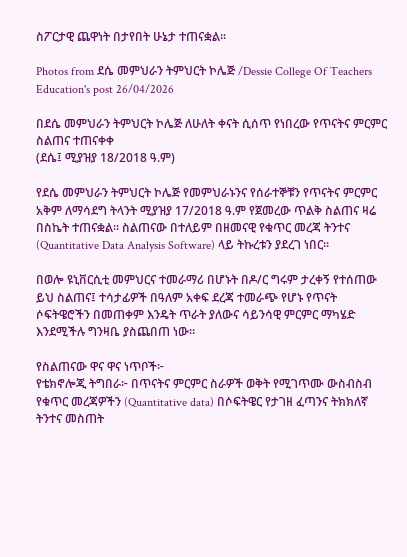ስፖርታዊ ጨዋነት በታየበት ሁኔታ ተጠናቋል።

Photos from ደሴ መምህራን ትምህርት ኮሌጅ /Dessie College Of Teachers Education's post 26/04/2026

በደሴ መምህራን ትምህርት ኮሌጅ ለሁለት ቀናት ሲሰጥ የነበረው የጥናትና ምርምር ስልጠና ተጠናቀቀ
(ደሴ፤ ሚያዝያ 18/2018 ዓ.ም)

የደሴ መምህራን ትምህርት ኮሌጅ የመምህራኑንና የሰራተኞቹን የጥናትና ምርምር አቅም ለማሳደግ ትላንት ሚያዝያ 17/2018 ዓ.ም የጀመረው ጥልቅ ስልጠና ዛሬ በስኬት ተጠናቋል። ስልጠናው በተለይም በዘመናዊ የቁጥር መረጃ ትንተና (Quantitative Data Analysis Software) ላይ ትኩረቱን ያደረገ ነበር።

በወሎ ዩኒቨርሲቲ መምህርና ተመራማሪ በሆኑት በዶ/ር ግሩም ታረቀኝ የተሰጠው ይህ ስልጠና፤ ተሳታፊዎች በዓለም አቀፍ ደረጃ ተመራጭ የሆኑ የጥናት ሶፍትዌሮችን በመጠቀም እንዴት ጥራት ያለውና ሳይንሳዊ ምርምር ማካሄድ እንደሚችሉ ግንዛቤ ያስጨበጠ ነው።

የስልጠናው ዋና ዋና ነጥቦች፦
የቴክኖሎጂ ትግበራ፦ በጥናትና ምርምር ስራዎች ወቅት የሚገጥሙ ውስብስብ የቁጥር መረጃዎችን (Quantitative data) በሶፍትዌር የታገዘ ፈጣንና ትክክለኛ ትንተና መስጠት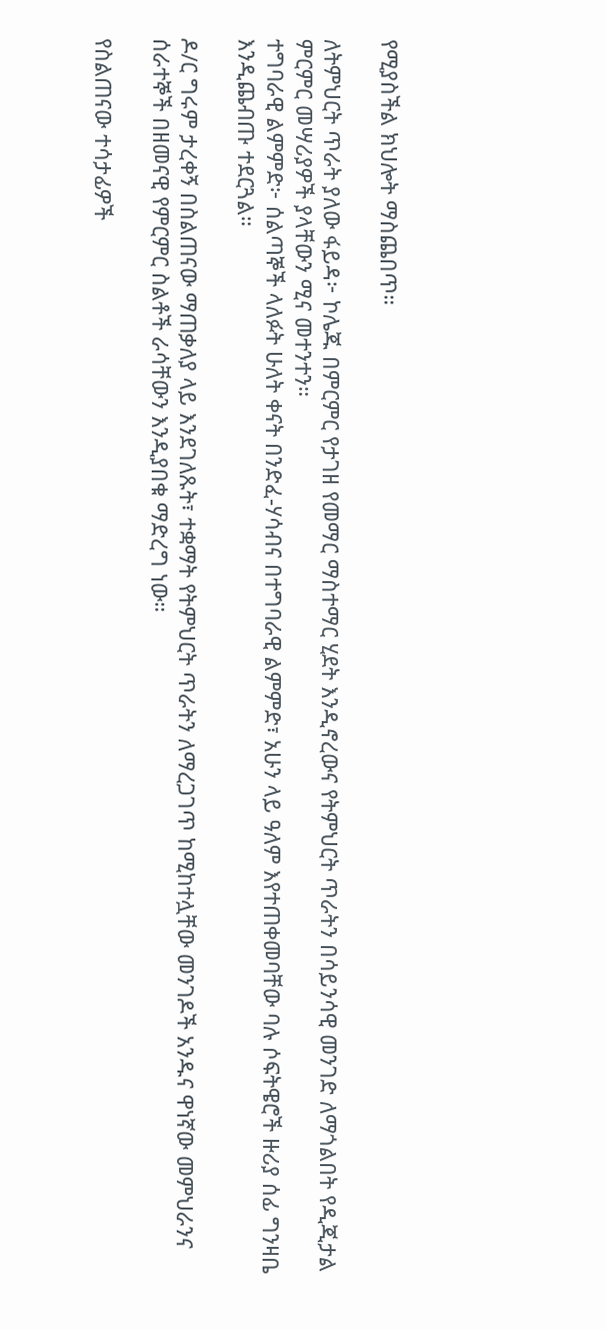የሚያስችል ክህሎት ማስጨበጥ።

ለትምህርት ጥራት ያለው ፋይዳ፦ ኮሌጁ በምርምር የታገዘ የመማር ማስተማር ሂደት እንዲኖረውና የትምህርት ጥራትን በሳይንሳዊ መንገድ ለማጎልበት የዲጂታል ምርምር መሣሪያዎች ያላቸውን ሚና መተንተን።
ተግባራዊ ልምምድ፦ ሰልጣኞች ላለፉት ሁለት ቀናት በንድፈ-ሃሳብና በተግባራዊ ልምምድ፣ አሁን ላይ ዓለም እየተጠቀመባቸው ባሉ ሶፍትዌሮች ዙሪያ ሰፊ ግንዛቤ እንዲጨብጡ ተደርጓል።

ዶ/ር ግሩም ታረቀኝ በስልጠናው ማጠቃለያ ላይ እንደገለጹት፣ ተቋማት የትምህርት ጥራትን ለማረጋገጥ ከሚከተሏቸው መንገዶች አንዱና ዋነኛው መምህራንና ሰራተኞች በዘመናዊ የምርምር ስልቶች ራሳቸውን እንዲያበቁ ማድረግ ነው።

የስልጠናው ተሳታፊዎች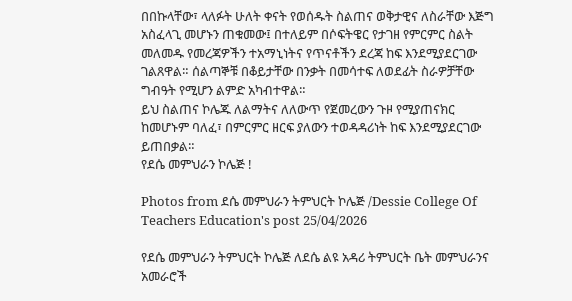በበኩላቸው፣ ላለፉት ሁለት ቀናት የወሰዱት ስልጠና ወቅታዊና ለስራቸው እጅግ አስፈላጊ መሆኑን ጠቁመው፤ በተለይም በሶፍትዌር የታገዘ የምርምር ስልት መለመዱ የመረጃዎችን ተአማኒነትና የጥናቶችን ደረጃ ከፍ እንደሚያደርገው ገልጸዋል። ሰልጣኞቹ በቆይታቸው በንቃት በመሳተፍ ለወደፊት ስራዎቻቸው ግብዓት የሚሆን ልምድ አካብተዋል።
ይህ ስልጠና ኮሌጁ ለልማትና ለለውጥ የጀመረውን ጉዞ የሚያጠናክር ከመሆኑም ባለፈ፣ በምርምር ዘርፍ ያለውን ተወዳዳሪነት ከፍ እንደሚያደርገው ይጠበቃል።
የደሴ መምህራን ኮሌጅ !

Photos from ደሴ መምህራን ትምህርት ኮሌጅ /Dessie College Of Teachers Education's post 25/04/2026

የደሴ መምህራን ትምህርት ኮሌጅ ለደሴ ልዩ አዳሪ ትምህርት ቤት መምህራንና አመራሮች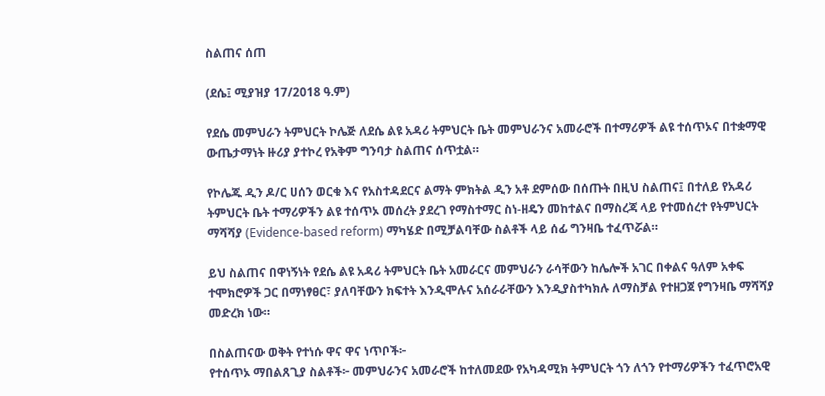ስልጠና ሰጠ

(ደሴ፤ ሚያዝያ 17/2018 ዓ.ም)

የደሴ መምህራን ትምህርት ኮሌጅ ለደሴ ልዩ አዳሪ ትምህርት ቤት መምህራንና አመራሮች በተማሪዎች ልዩ ተሰጥኦና በተቋማዊ ውጤታማነት ዙሪያ ያተኮረ የአቅም ግንባታ ስልጠና ሰጥቷል።

የኮሌጁ ዲን ዶ/ር ሀሰን ወርቁ እና የአስተዳደርና ልማት ምክትል ዲን አቶ ደምሰው በሰጡት በዚህ ስልጠና፤ በተለይ የአዳሪ ትምህርት ቤት ተማሪዎችን ልዩ ተሰጥኦ መሰረት ያደረገ የማስተማር ስነ-ዘዴን መከተልና በማስረጃ ላይ የተመሰረተ የትምህርት ማሻሻያ (Evidence-based reform) ማካሄድ በሚቻልባቸው ስልቶች ላይ ሰፊ ግንዛቤ ተፈጥሯል።

ይህ ስልጠና በዋነኝነት የደሴ ልዩ አዳሪ ትምህርት ቤት አመራርና መምህራን ራሳቸውን ከሌሎች አገር በቀልና ዓለም አቀፍ ተሞክሮዎች ጋር በማነፃፀር፣ ያለባቸውን ክፍተት እንዲሞሉና አሰራራቸውን እንዲያስተካክሉ ለማስቻል የተዘጋጀ የግንዛቤ ማሻሻያ መድረክ ነው።

በስልጠናው ወቅት የተነሱ ዋና ዋና ነጥቦች፦
የተሰጥኦ ማበልጸጊያ ስልቶች፦ መምህራንና አመራሮች ከተለመደው የአካዳሚክ ትምህርት ጎን ለጎን የተማሪዎችን ተፈጥሮአዊ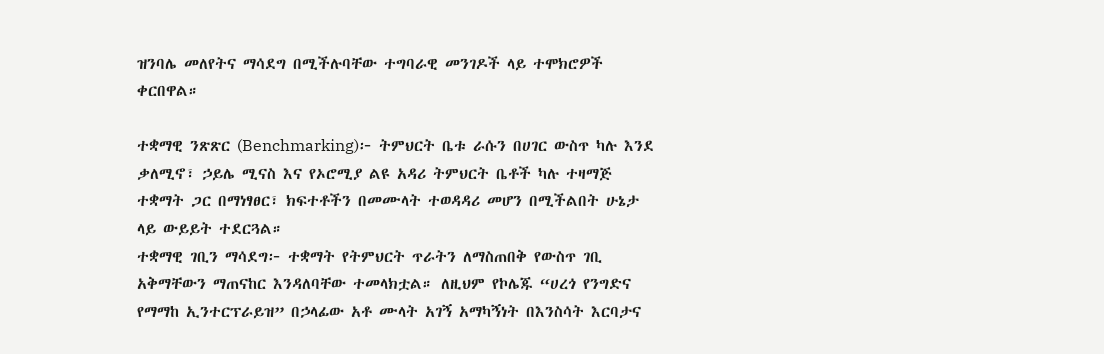ዝንባሌ መለየትና ማሳደግ በሚችሉባቸው ተግባራዊ መንገዶች ላይ ተሞክሮዎች ቀርበዋል።

ተቋማዊ ንጽጽር (Benchmarking)፦ ትምህርት ቤቱ ራሱን በሀገር ውስጥ ካሉ እንደ ቃለሚኖ፣ ኃይሌ ሚናስ እና የኦሮሚያ ልዩ አዳሪ ትምህርት ቤቶች ካሉ ተዛማጅ ተቋማት ጋር በማነፃፀር፣ ክፍተቶችን በመሙላት ተወዳዳሪ መሆን በሚችልበት ሁኔታ ላይ ውይይት ተደርጓል።
ተቋማዊ ገቢን ማሳደግ፦ ተቋማት የትምህርት ጥራትን ለማስጠበቅ የውስጥ ገቢ አቅማቸውን ማጠናከር እንዳለባቸው ተመላክቷል። ለዚህም የኮሌጁ “ሀረጎ የንግድና የማማከ ኢንተርፕራይዝ” በኃላፊው አቶ ሙላት አገኝ አማካኝነት በእንስሳት እርባታና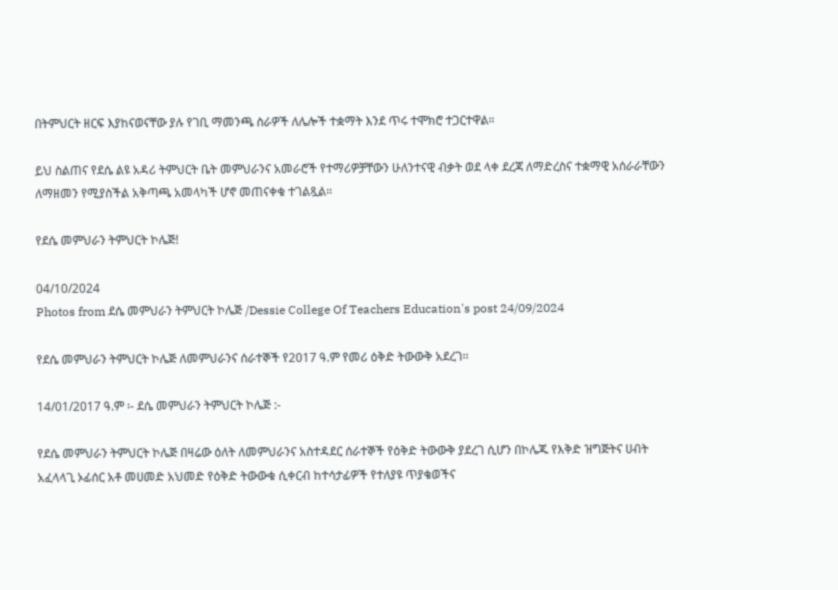በትምህርት ዘርፍ እያከናወናቸው ያሉ የገቢ ማመንጫ ስራዎች ለሌሎች ተቋማት እንደ ጥሩ ተሞክሮ ተጋርተዋል።

ይህ ስልጠና የደሴ ልዩ አዳሪ ትምህርት ቤት መምህራንና አመራሮች የተማሪዎቻቸውን ሁለንተናዊ ብቃት ወደ ላቀ ደረጃ ለማድረስና ተቋማዊ አሰራራቸውን ለማዘመን የሚያስችል አቅጣጫ አመላካች ሆኖ መጠናቀቁ ተገልጿል።

የደሴ መምህራን ትምህርት ኮሌጅ!

04/10/2024
Photos from ደሴ መምህራን ትምህርት ኮሌጅ /Dessie College Of Teachers Education's post 24/09/2024

የደሴ መምህራን ትምህርት ኮሌጅ ለመምህራንና ሰራተኞች የ2017 ዓ.ም የመሪ ዕቅድ ትውውቅ አደረገ፡፡

14/01/2017 ዓ.ም ፡- ደሴ መምህራን ትምህርት ኮሌጅ :-

የደሴ መምህራን ትምህርት ኮሌጅ በዛሬው ዕለት ለመምህራንና አስተዳደር ሰራተኞች የዕቅድ ትውውቅ ያደረገ ሲሆን በኮሌጁ የእቅድ ዝግጅትና ሀብት አፈላላጊ ኦፊሰር አቶ መሀመድ አህመድ የዕቅድ ትውውቁ ሲቀርብ ከተሳታፊዎች የተለያዩ ጥያቄወችና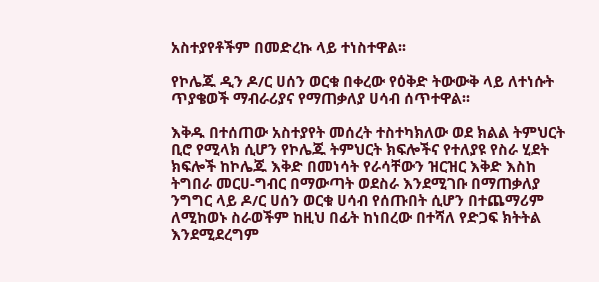አስተያየቶችም በመድረኩ ላይ ተነስተዋል፡፡

የኮሌጁ ዲን ዶ/ር ሀሰን ወርቁ በቀረው የዕቅድ ትውውቅ ላይ ለተነሱት ጥያቄወች ማብራሪያና የማጠቃለያ ሀሳብ ሰጥተዋል፡፡

እቅዱ በተሰጠው አስተያየት መሰረት ተስተካክለው ወደ ክልል ትምህርት ቢሮ የሚላክ ሲሆን የኮሌጁ ትምህርት ክፍሎችና የተለያዩ የስራ ሂደት ክፍሎች ከኮሌጁ እቅድ በመነሳት የራሳቸውን ዝርዝር እቅድ እስከ ትግበራ መርሀ-ግብር በማውጣት ወደስራ እንደሚገቡ በማጠቃለያ ንግግር ላይ ዶ/ር ሀሰን ወርቁ ሀሳብ የሰጡበት ሲሆን በተጨማሪም ለሚከወኑ ስራወችም ከዚህ በፊት ከነበረው በተሻለ የድጋፍ ክትትል እንደሚደረግም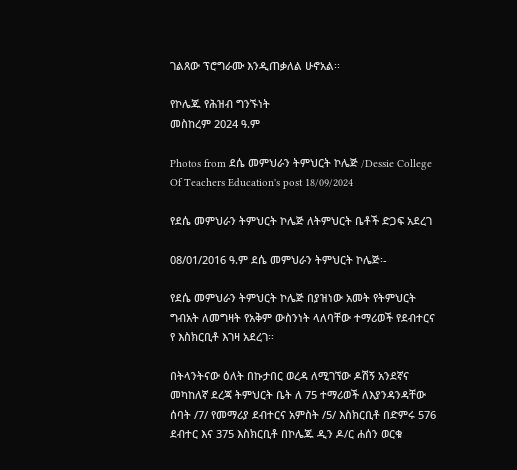ገልጸው ፕሮግራሙ እንዲጠቃለል ሁኖአል፡፡

የኮሌጁ የሕዝብ ግንኙነት
መስከረም 2024 ዓ.ም

Photos from ደሴ መምህራን ትምህርት ኮሌጅ /Dessie College Of Teachers Education's post 18/09/2024

የደሴ መምህራን ትምህርት ኮሌጅ ለትምህርት ቤቶች ድጋፍ አደረገ

08/01/2016 ዓ.ም ደሴ መምህራን ትምህርት ኮሌጅ፡-

የደሴ መምህራን ትምህርት ኮሌጅ በያዝነው አመት የትምህርት ግብአት ለመግዛት የአቅም ውስንነት ላለባቸው ተማሪወች የደብተርና የ እስክርቢቶ እገዛ አደረገ፡፡

በትላንትናው ዕለት በኩታበር ወረዳ ለሚገኘው ዶሽኝ አንደኛና መካከለኛ ደረጃ ትምህርት ቤት ለ 75 ተማሪወች ለእያንዳንዳቸው ሰባት /7/ የመማሪያ ደብተርና አምስት /5/ እስክርቢቶ በድምሩ 576 ደብተር እና 375 እስክርቢቶ በኮሌጁ ዲን ዶ/ር ሐሰን ወርቁ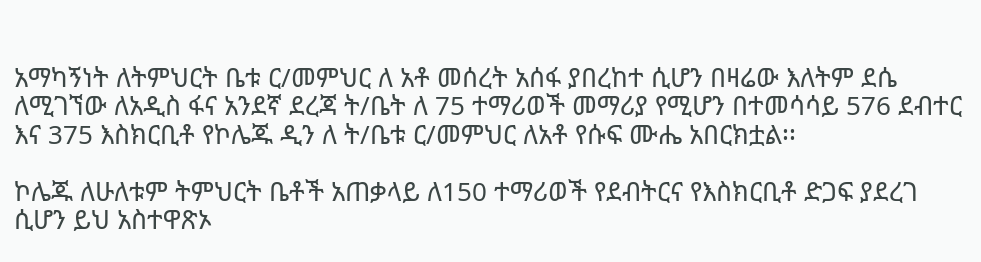አማካኝነት ለትምህርት ቤቱ ር/መምህር ለ አቶ መሰረት አሰፋ ያበረከተ ሲሆን በዛሬው እለትም ደሴ ለሚገኘው ለአዲስ ፋና አንደኛ ደረጃ ት/ቤት ለ 75 ተማሪወች መማሪያ የሚሆን በተመሳሳይ 576 ደብተር እና 375 እስክርቢቶ የኮሌጁ ዲን ለ ት/ቤቱ ር/መምህር ለአቶ የሱፍ ሙሔ አበርክቷል፡፡

ኮሌጁ ለሁለቱም ትምህርት ቤቶች አጠቃላይ ለ150 ተማሪወች የደብትርና የእስክርቢቶ ድጋፍ ያደረገ ሲሆን ይህ አስተዋጽኦ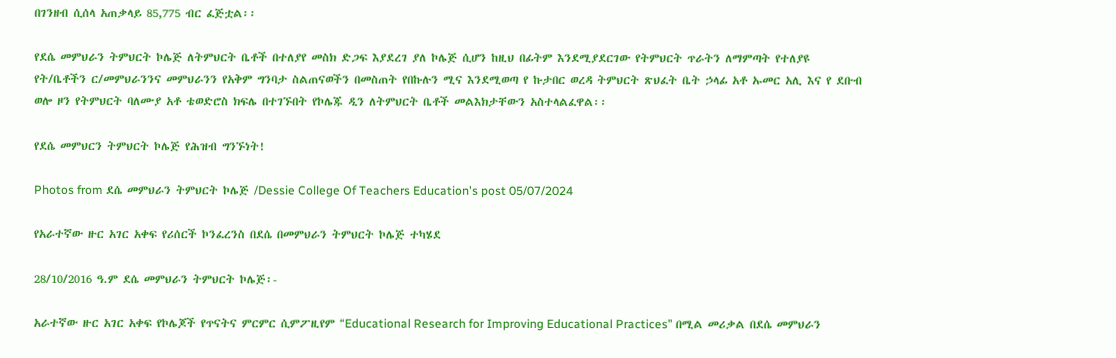በገንዘብ ሲሰላ አጠቃላይ 85,775 ብር ፈጅቷል፡፡

የደሴ መምህራን ትምህርት ኮሌጅ ለትምህርት ቤቶች በተለያየ መስክ ድጋፍ እያደረገ ያለ ኮሌጅ ሲሆን ከዚህ በፊትም እንደሚያደርገው የትምህርት ጥራትን ለማምጣት የተለያዩ የት/ቤቶችን ር/መምህራንንና መምህራንን የአቅም ግንባታ ስልጠናወችን በመስጠት የበኩሉን ሚና እንደሚወጣ የ ኩታበር ወረዳ ትምህርት ጽህፈት ቤት ኃላፊ አቶ ኡመር አሊ እና የ ደቡብ ወሎ ዞን የትምህርት ባለሙያ አቶ ቴወድሮስ ክፍሌ በተገኙበት የኮሌጁ ዲን ለትምህርት ቤቶች መልእክታቸውን አስተላልፈዋል፡፡

የደሴ መምህርን ትምህርት ኮሌጅ የሕዝብ ግንኙነት!

Photos from ደሴ መምህራን ትምህርት ኮሌጅ /Dessie College Of Teachers Education's post 05/07/2024

የአራተኛው ዙር አገር አቀፍ የሪሰርች ኮንፈረንስ በደሴ በመምህራን ትምህርት ኮሌጅ ተካሄደ

28/10/2016 ዓ.ም ደሴ መምህራን ትምህርት ኮሌጅ፡-

አራተኛው ዙር አገር አቀፍ የኮሌጆች የጥናትና ምርምር ሲምፖዚየም “Educational Research for Improving Educational Practices” በሚል መሪቃል በደሴ መምህራን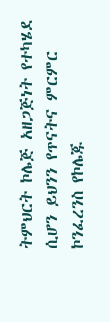ትምህርት ኮሌጅ አዘጋጅነት የተካሄደ ሲሆን ይህንን የጥናትና ምርምር ኮንፈረንስ የኮሌጁ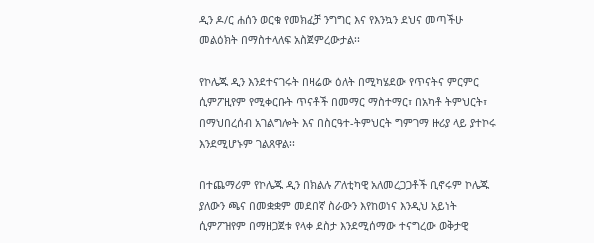ዲን ዶ/ር ሐሰን ወርቁ የመክፈቻ ንግግር እና የእንኳን ደህና መጣችሁ መልዕክት በማስተላለፍ አስጀምረውታል፡፡

የኮሌጁ ዲን እንደተናገሩት በዛሬው ዕለት በሚካሄደው የጥናትና ምርምር ሲምፖዚየም የሚቀርቡት ጥናቶች በመማር ማስተማር፣ በአካቶ ትምህርት፣ በማህበረሰብ አገልግሎት እና በስርዓተ-ትምህርት ግምገማ ዙሪያ ላይ ያተኮሩ እንደሚሆኑም ገልጸዋል፡፡

በተጨማሪም የኮሌጁ ዲን በክልሉ ፖለቲካዊ አለመረጋጋቶች ቢኖሩም ኮሌጁ ያለውን ጫና በመቋቋም መደበኛ ስራውን እየከወነና እንዲህ አይነት ሲምፖዝየም በማዘጋጀቱ የላቀ ደስታ እንደሚሰማው ተናግረው ወቅታዊ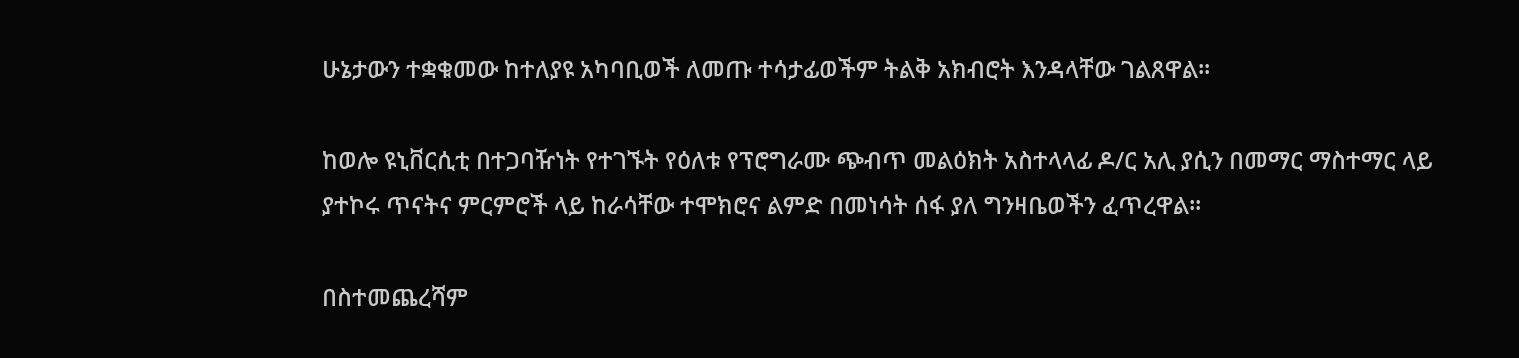ሁኔታውን ተቋቁመው ከተለያዩ አካባቢወች ለመጡ ተሳታፊወችም ትልቅ አክብሮት እንዳላቸው ገልጸዋል፡፡

ከወሎ ዩኒቨርሲቲ በተጋባዥነት የተገኙት የዕለቱ የፕሮግራሙ ጭብጥ መልዕክት አስተላላፊ ዶ/ር አሊ ያሲን በመማር ማስተማር ላይ ያተኮሩ ጥናትና ምርምሮች ላይ ከራሳቸው ተሞክሮና ልምድ በመነሳት ሰፋ ያለ ግንዛቤወችን ፈጥረዋል፡፡

በስተመጨረሻም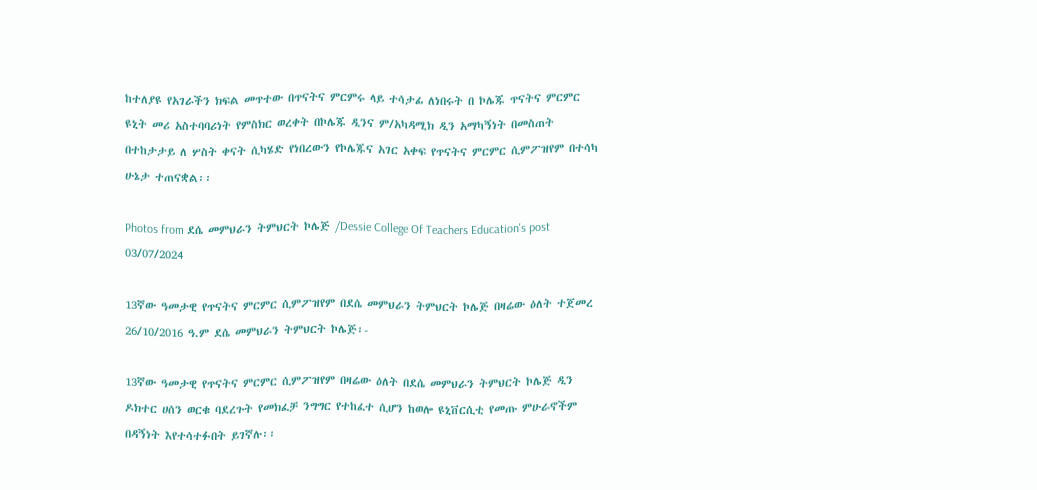ከተለያዩ የአገራችን ክፍል መጥተው በጥናትና ምርምሩ ላይ ተሳታፊ ለነበሩት በ ኮሌጁ ጥናትና ምርምር ዩኒት መሪ አስተባባሪነት የምስክር ወረቀት በኮሌጁ ዲንና ም/አካዳሚክ ዲን አማካኝነት በመስጠት በተከታታይ ለ ሦስት ቀናት ሲካሄድ የነበረውን የኮሌጁና አገር አቀፍ የጥናትና ምርምር ሲምፖዝየም በተሳካ ሁኔታ ተጠናቋል፡፡

Photos from ደሴ መምህራን ትምህርት ኮሌጅ /Dessie College Of Teachers Education's post 03/07/2024

13ኛው ዓመታዊ የጥናትና ምርምር ሲምፖዝየም በደሴ መምህራን ትምህርት ኮሌጅ በዛሬው ዕለት ተጀመረ
26/10/2016 ዓ.ም ደሴ መምህራን ትምህርት ኮሌጅ፡-

13ኛው ዓመታዊ የጥናትና ምርምር ሲምፖዝየም በዛሬው ዕለት በደሴ መምህራን ትምህርት ኮሌጅ ዲን ዶክተር ሀሰን ወርቁ ባደረጉት የመክፈቻ ንግግር የተከፈተ ሲሆን ከወሎ ዩኒቨርሲቲ የመጡ ምሁራኖችም በዳኝነት እየተሳተፉበት ይገኛሉ፡፡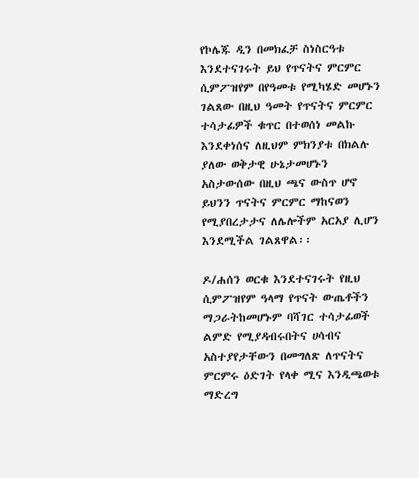የኮሌጁ ዲን በመክፈቻ ስነስርዓቱ እንደተናገሩት ይህ የጥናትና ምርምር ሲምፖዝየም በየዓመቱ የሚካሄድ መሆኑን ገልጸው በዚህ ዓመት የጥናትና ምርምር ተሳታፊዎች ቁጥር በተወሰነ መልኩ እንደቀነሰና ለዚህም ምክንያቱ በክልሉ ያለው ወቅታዊ ሁኔታመሆኑን አስታውሰው በዚህ ጫና ውስጥ ሆኖ ይህንን ጥናትና ምርምር ማከናወን የሚያበረታታና ለሌሎችም አርአያ ሊሆን እንደሚችል ገልጸዋል፡፡

ዶ/ሐሰን ወርቁ እንደተናገሩት የዚህ ሲምፖዝየም ዓላማ የጥናት ውጤቶችን ማጋራትከመሆኑም ባሻገር ተሳታፊወች ልምድ የሚያዳብሩበትና ሀሳብና አስተያየታቸውን በመግለጽ ለጥናትና ምርምሩ ዕድገት የላቀ ሚና እንዲጫወቱ ማድረግ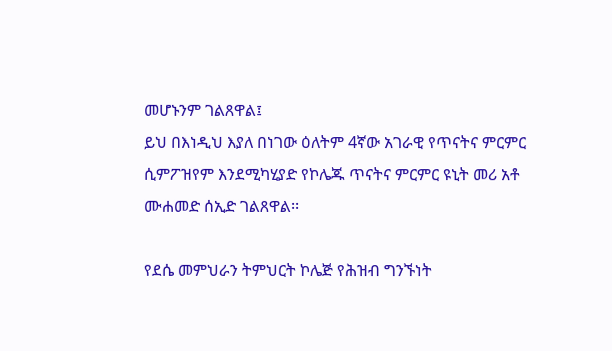መሆኑንም ገልጸዋል፤
ይህ በእነዲህ እያለ በነገው ዕለትም 4ኛው አገራዊ የጥናትና ምርምር ሲምፖዝየም እንደሚካሂያድ የኮሌጁ ጥናትና ምርምር ዩኒት መሪ አቶ ሙሐመድ ሰኢድ ገልጸዋል፡፡

የደሴ መምህራን ትምህርት ኮሌጅ የሕዝብ ግንኙነት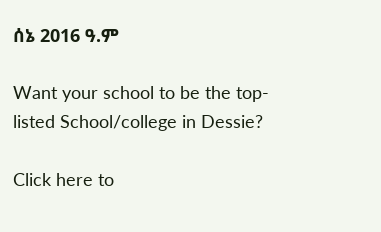ሰኔ 2016 ዓ.ም

Want your school to be the top-listed School/college in Dessie?

Click here to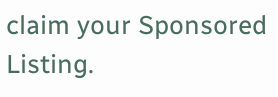claim your Sponsored Listing.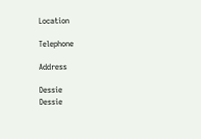Location

Telephone

Address

Dessie
Dessie